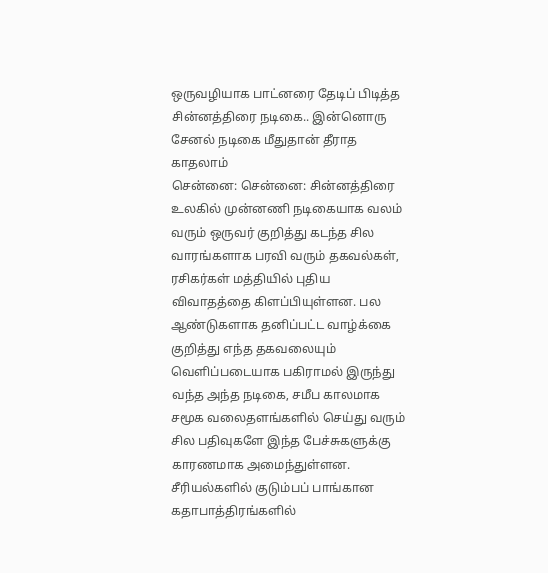ஒருவழியாக பாட்னரை தேடிப் பிடித்த சின்னத்திரை நடிகை.. இன்னொரு சேனல் நடிகை மீதுதான் தீராத காதலாம்
சென்னை: சென்னை: சின்னத்திரை உலகில் முன்னணி நடிகையாக வலம் வரும் ஒருவர் குறித்து கடந்த சில வாரங்களாக பரவி வரும் தகவல்கள், ரசிகர்கள் மத்தியில் புதிய விவாதத்தை கிளப்பியுள்ளன. பல ஆண்டுகளாக தனிப்பட்ட வாழ்க்கை குறித்து எந்த தகவலையும் வெளிப்படையாக பகிராமல் இருந்து வந்த அந்த நடிகை, சமீப காலமாக சமூக வலைதளங்களில் செய்து வரும் சில பதிவுகளே இந்த பேச்சுகளுக்கு காரணமாக அமைந்துள்ளன.
சீரியல்களில் குடும்பப் பாங்கான கதாபாத்திரங்களில்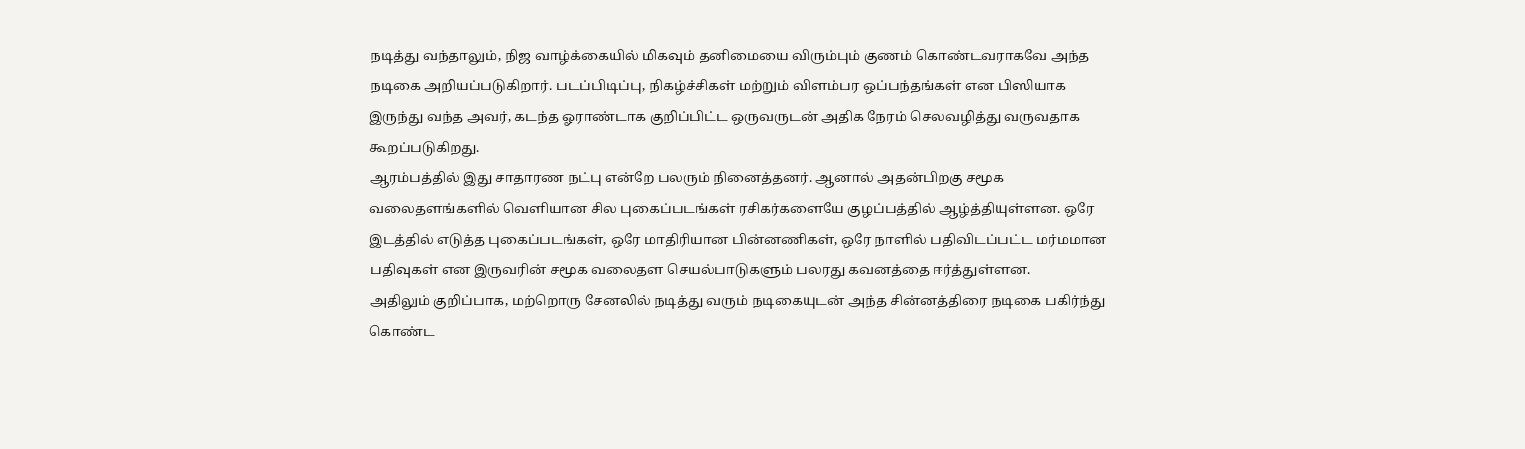நடித்து வந்தாலும், நிஜ வாழ்க்கையில் மிகவும் தனிமையை விரும்பும் குணம் கொண்டவராகவே அந்த நடிகை அறியப்படுகிறார். படப்பிடிப்பு, நிகழ்ச்சிகள் மற்றும் விளம்பர ஒப்பந்தங்கள் என பிஸியாக இருந்து வந்த அவர், கடந்த ஓராண்டாக குறிப்பிட்ட ஒருவருடன் அதிக நேரம் செலவழித்து வருவதாக கூறப்படுகிறது.
ஆரம்பத்தில் இது சாதாரண நட்பு என்றே பலரும் நினைத்தனர். ஆனால் அதன்பிறகு சமூக வலைதளங்களில் வெளியான சில புகைப்படங்கள் ரசிகர்களையே குழப்பத்தில் ஆழ்த்தியுள்ளன. ஒரே இடத்தில் எடுத்த புகைப்படங்கள், ஒரே மாதிரியான பின்னணிகள், ஒரே நாளில் பதிவிடப்பட்ட மர்மமான பதிவுகள் என இருவரின் சமூக வலைதள செயல்பாடுகளும் பலரது கவனத்தை ஈர்த்துள்ளன.
அதிலும் குறிப்பாக, மற்றொரு சேனலில் நடித்து வரும் நடிகையுடன் அந்த சின்னத்திரை நடிகை பகிர்ந்து கொண்ட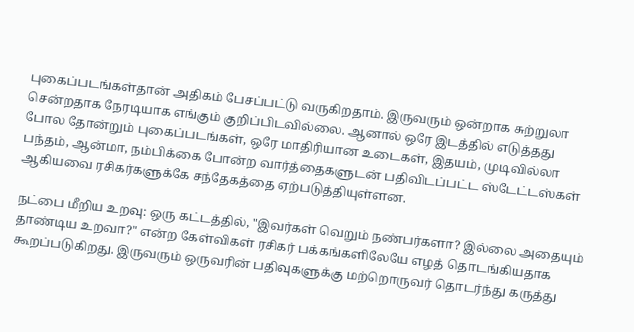புகைப்படங்கள்தான் அதிகம் பேசப்பட்டு வருகிறதாம். இருவரும் ஒன்றாக சுற்றுலா சென்றதாக நேரடியாக எங்கும் குறிப்பிடவில்லை. ஆனால் ஒரே இடத்தில் எடுத்தது போல தோன்றும் புகைப்படங்கள், ஒரே மாதிரியான உடைகள், இதயம், முடிவில்லா பந்தம், ஆன்மா, நம்பிக்கை போன்ற வார்த்தைகளுடன் பதிவிடப்பட்ட ஸ்டேட்டஸ்கள் ஆகியவை ரசிகர்களுக்கே சந்தேகத்தை ஏற்படுத்தியுள்ளன.

நட்பை மீறிய உறவு: ஒரு கட்டத்தில், "இவர்கள் வெறும் நண்பர்களா? இல்லை அதையும் தாண்டிய உறவா?" என்ற கேள்விகள் ரசிகர் பக்கங்களிலேயே எழத் தொடங்கியதாக கூறப்படுகிறது. இருவரும் ஒருவரின் பதிவுகளுக்கு மற்றொருவர் தொடர்ந்து கருத்து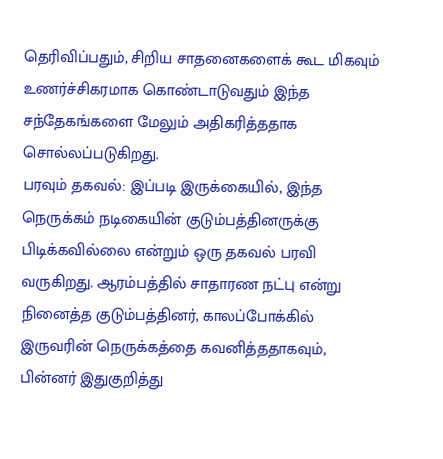தெரிவிப்பதும், சிறிய சாதனைகளைக் கூட மிகவும் உணர்ச்சிகரமாக கொண்டாடுவதும் இந்த சந்தேகங்களை மேலும் அதிகரித்ததாக சொல்லப்படுகிறது.
பரவும் தகவல்: இப்படி இருக்கையில், இந்த நெருக்கம் நடிகையின் குடும்பத்தினருக்கு பிடிக்கவில்லை என்றும் ஒரு தகவல் பரவி வருகிறது. ஆரம்பத்தில் சாதாரண நட்பு என்று நினைத்த குடும்பத்தினர், காலப்போக்கில் இருவரின் நெருக்கத்தை கவனித்ததாகவும், பின்னர் இதுகுறித்து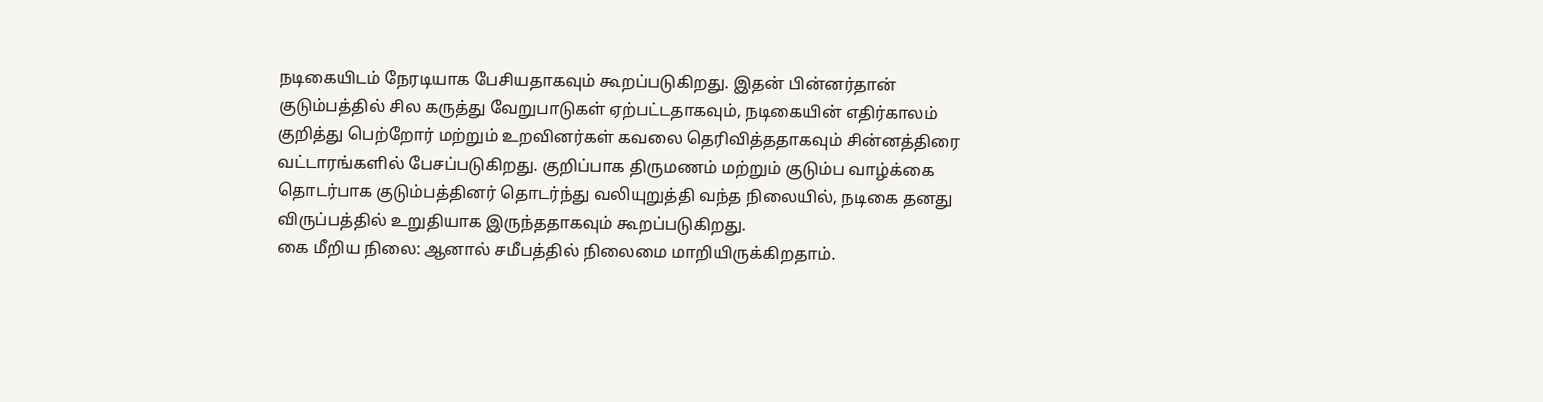நடிகையிடம் நேரடியாக பேசியதாகவும் கூறப்படுகிறது. இதன் பின்னர்தான் குடும்பத்தில் சில கருத்து வேறுபாடுகள் ஏற்பட்டதாகவும், நடிகையின் எதிர்காலம் குறித்து பெற்றோர் மற்றும் உறவினர்கள் கவலை தெரிவித்ததாகவும் சின்னத்திரை வட்டாரங்களில் பேசப்படுகிறது. குறிப்பாக திருமணம் மற்றும் குடும்ப வாழ்க்கை தொடர்பாக குடும்பத்தினர் தொடர்ந்து வலியுறுத்தி வந்த நிலையில், நடிகை தனது விருப்பத்தில் உறுதியாக இருந்ததாகவும் கூறப்படுகிறது.
கை மீறிய நிலை: ஆனால் சமீபத்தில் நிலைமை மாறியிருக்கிறதாம்.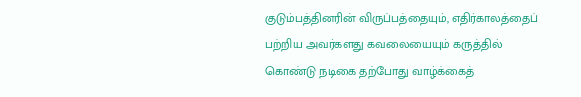குடும்பத்தினரின் விருப்பத்தையும், எதிர்காலத்தைப் பற்றிய அவர்களது கவலையையும் கருத்தில் கொண்டு நடிகை தற்போது வாழ்க்கைத்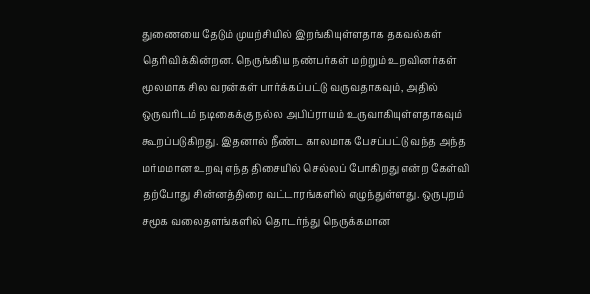துணையை தேடும் முயற்சியில் இறங்கியுள்ளதாக தகவல்கள் தெரிவிக்கின்றன. நெருங்கிய நண்பர்கள் மற்றும் உறவினர்கள் மூலமாக சில வரன்கள் பார்க்கப்பட்டு வருவதாகவும், அதில் ஒருவரிடம் நடிகைக்கு நல்ல அபிப்ராயம் உருவாகியுள்ளதாகவும் கூறப்படுகிறது. இதனால் நீண்ட காலமாக பேசப்பட்டு வந்த அந்த மர்மமான உறவு எந்த திசையில் செல்லப் போகிறது என்ற கேள்வி தற்போது சின்னத்திரை வட்டாரங்களில் எழுந்துள்ளது. ஒருபுறம் சமூக வலைதளங்களில் தொடர்ந்து நெருக்கமான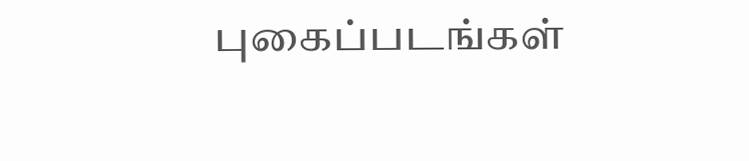புகைப்படங்கள்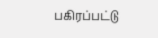பகிரப்பட்டு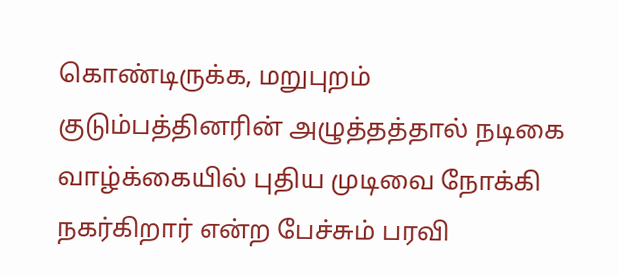கொண்டிருக்க, மறுபுறம் குடும்பத்தினரின் அழுத்தத்தால் நடிகை வாழ்க்கையில் புதிய முடிவை நோக்கி நகர்கிறார் என்ற பேச்சும் பரவி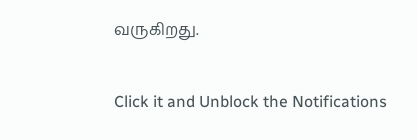வருகிறது.


Click it and Unblock the Notifications